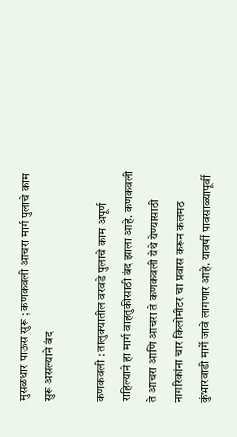मुसळधार पाऊस सुरू ; कणकवली आचरा मार्ग पुलाचे काम सुरू असल्याने बंद

कणकवली : तालुक्यातील वरवडे पुलाचे काम अपूर्ण राहिल्याने हा मार्ग वाहतुकीसाठी बंद झाला आहे. कणकवली ते आचरा आणि आचरा ते कणकवली येथे येण्यासाठी नागरिकांना चार किलोमीटर चा प्रवास करून कलमठ कुंभारवाडी मार्गे जावे लागणार आहे. यावर्षी पावसाळ्यापूर्वी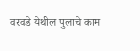वरवडे येथील पुलाचे काम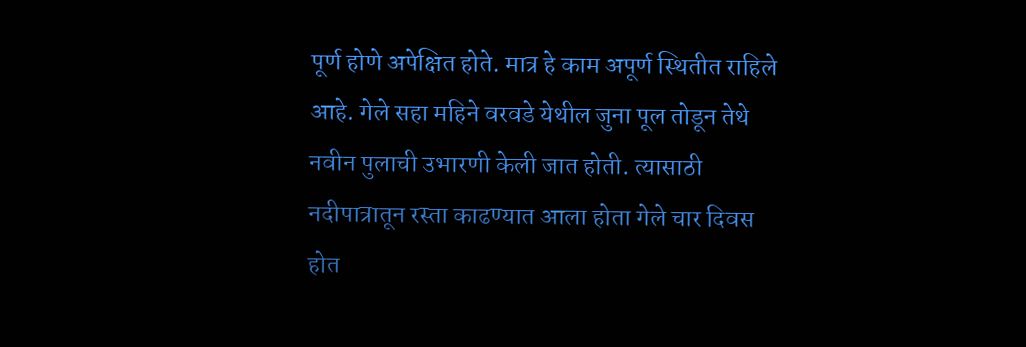पूर्ण होणे अपेक्षित होते. मात्र हे काम अपूर्ण स्थितीत राहिले आहे. गेले सहा महिने वरवडे येथील जुना पूल तोडून तेथे नवीन पुलाची उभारणी केली जात होती. त्यासाठी नदीपात्रातून रस्ता काढण्यात आला होता गेले चार दिवस होत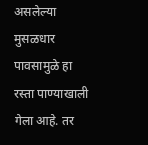असलेल्या मुसळधार पावसामुळे हा रस्ता पाण्याखाली गेला आहे. तर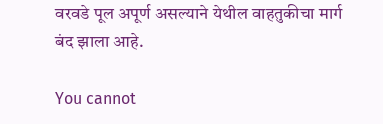वरवडे पूल अपूर्ण असल्याने येथील वाहतुकीचा मार्ग बंद झाला आहे.

You cannot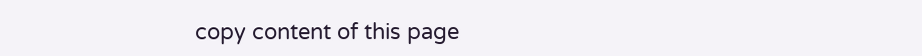copy content of this page